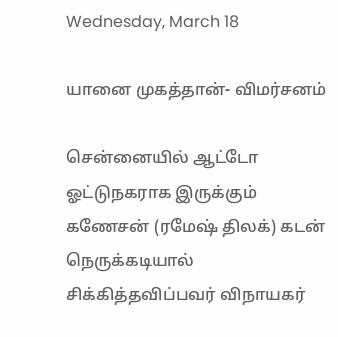Wednesday, March 18

யானை முகத்தான்- விமர்சனம்

சென்னையில் ஆட்டோ ஓட்டுநகராக இருக்கும் கணேசன் (ரமேஷ் திலக்) கடன் நெருக்கடியால் சிக்கித்தவிப்பவர் விநாயகர்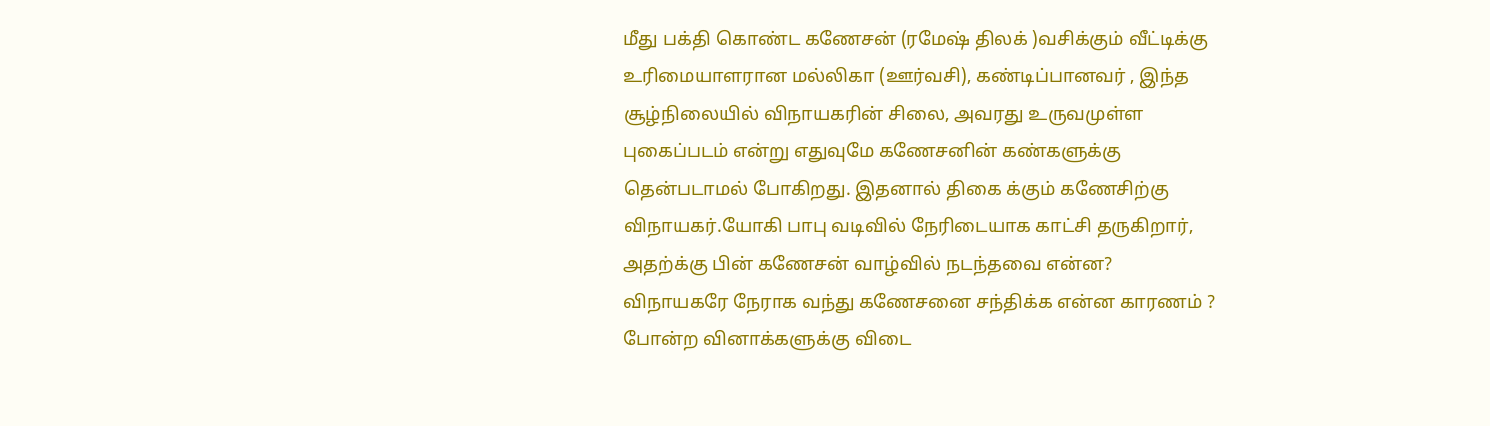மீது பக்தி கொண்ட கணேசன் (ரமேஷ் திலக் )வசிக்கும் வீட்டிக்கு உரிமையாளரான மல்லிகா (ஊர்வசி), கண்டிப்பானவர் , இந்த சூழ்நிலையில் விநாயகரின் சிலை, அவரது உருவமுள்ள புகைப்படம் என்று எதுவுமே கணேசனின் கண்களுக்கு தென்படாமல் போகிறது. இதனால் திகை க்கும் கணேசிற்கு விநாயகர்.யோகி பாபு வடிவில் நேரிடையாக காட்சி தருகிறார், அதற்க்கு பின் கணேசன் வாழ்வில் நடந்தவை என்ன? விநாயகரே நேராக வந்து கணேசனை சந்திக்க என்ன காரணம் ? போன்ற வினாக்களுக்கு விடை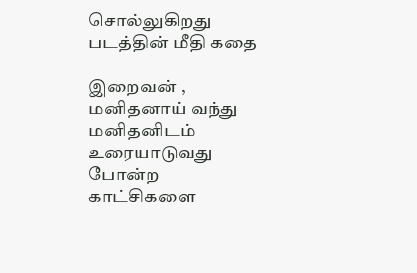சொல்லுகிறது படத்தின் மீதி கதை

இறைவன் , மனிதனாய் வந்து மனிதனிடம் உரையாடுவது போன்ற காட்சிகளை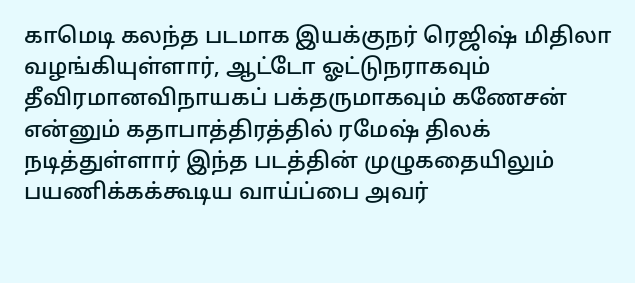காமெடி கலந்த படமாக இயக்குநர் ரெஜிஷ் மிதிலா வழங்கியுள்ளார், ஆட்டோ ஓட்டுநராகவும் தீவிரமானவிநாயகப் பக்தருமாகவும் கணேசன் என்னும் கதாபாத்திரத்தில் ரமேஷ் திலக் நடித்துள்ளார் இந்த படத்தின் முழுகதையிலும் பயணிக்கக்கூடிய வாய்ப்பை அவர்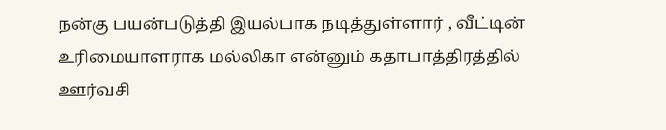நன்கு பயன்படுத்தி இயல்பாக நடித்துள்ளார் , வீட்டின் உரிமையாளராக மல்லிகா என்னும் கதாபாத்திரத்தில் ஊர்வசி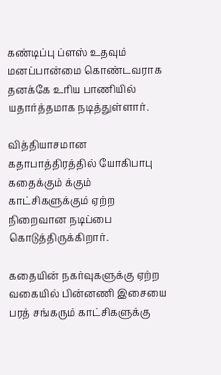கண்டிப்பு ப்ளஸ் உதவும் மனப்பான்மை கொண்டவராக தனக்கே உரிய பாணியில் யதார்த்தமாக நடித்துள்ளார்.

வித்தியாசமான கதாபாத்திரத்தில் யோகிபாபு கதைக்கும் க்கும் காட்சிகளுக்கும் ஏற்ற நிறைவான நடிப்பை கொடுத்திருக்கிறார்.

கதையின் நகர்வுகளுக்கு ஏற்ற வகையில் பின்னணி இசையை பரத் சங்கரும் காட்சிகளுக்கு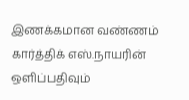இணக்கமான வண்ணம் கார்த்திக் எஸ்.நாயரின் ஒளிப்பதிவும்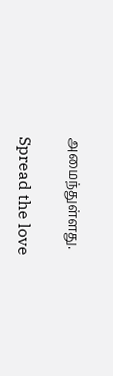அமைந்துள்ளது.

Spread the love